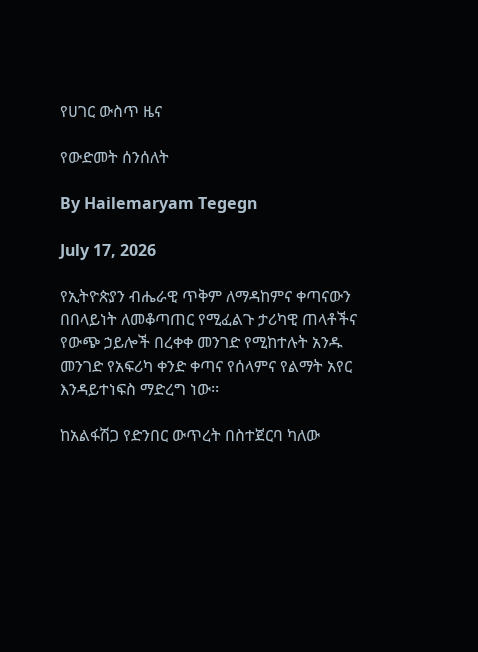የሀገር ውስጥ ዜና

የውድመት ሰንሰለት

By Hailemaryam Tegegn

July 17, 2026

የኢትዮጵያን ብሔራዊ ጥቅም ለማዳከምና ቀጣናውን በበላይነት ለመቆጣጠር የሚፈልጉ ታሪካዊ ጠላቶችና የውጭ ኃይሎች በረቀቀ መንገድ የሚከተሉት አንዱ መንገድ የአፍሪካ ቀንድ ቀጣና የሰላምና የልማት አየር እንዳይተነፍስ ማድረግ ነው፡፡

ከአልፋሽጋ የድንበር ውጥረት በስተጀርባ ካለው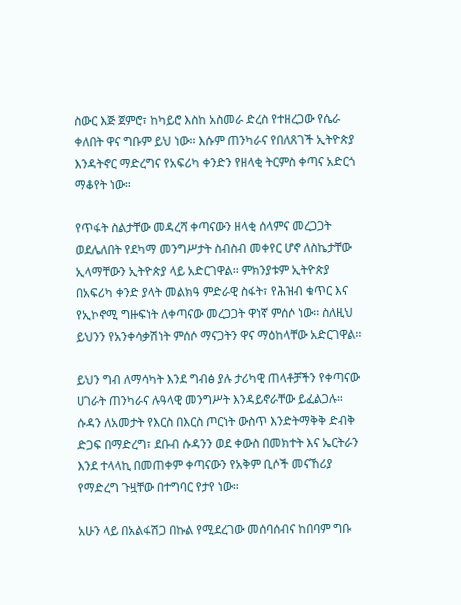ስውር እጅ ጀምሮ፣ ከካይሮ እስከ አስመራ ድረስ የተዘረጋው የሴራ ቀለበት ዋና ግቡም ይህ ነው፡፡ እሱም ጠንካራና የበለጸገች ኢትዮጵያ እንዳትኖር ማድረግና የአፍሪካ ቀንድን የዘላቂ ትርምስ ቀጣና አድርጎ ማቆየት ነው።

የጥፋት ስልታቸው መዳረሻ ቀጣናውን ዘላቂ ሰላምና መረጋጋት ወደሌለበት የደካማ መንግሥታት ስብስብ መቀየር ሆኖ ለስኬታቸው ኢላማቸውን ኢትዮጵያ ላይ አድርገዋል፡፡ ምክንያቱም ኢትዮጵያ በአፍሪካ ቀንድ ያላት መልክዓ ምድራዊ ስፋት፣ የሕዝብ ቁጥር እና የኢኮኖሚ ግዙፍነት ለቀጣናው መረጋጋት ዋነኛ ምሰሶ ነው፡፡ ስለዚህ ይህንን የአንቀሳቃሽነት ምሰሶ ማናጋትን ዋና ማዕከላቸው አድርገዋል፡፡

ይህን ግብ ለማሳካት እንደ ግብፅ ያሉ ታሪካዊ ጠላቶቻችን የቀጣናው ሀገራት ጠንካራና ሉዓላዊ መንግሥት እንዳይኖራቸው ይፈልጋሉ። ሱዳን ለአመታት የእርስ በእርስ ጦርነት ውስጥ እንድትማቅቅ ድብቅ ድጋፍ በማድረግ፣ ደቡብ ሱዳንን ወደ ቀውስ በመክተት እና ኤርትራን እንደ ተላላኪ በመጠቀም ቀጣናውን የአቅም ቢሶች መናኸሪያ የማድረግ ጉዟቸው በተግባር የታየ ነው።

አሁን ላይ በአልፋሽጋ በኩል የሚደረገው መሰባሰብና ከበባም ግቡ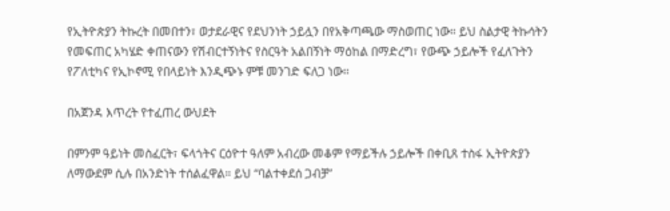የኢትዮጵያን ትኩረት በመበተን፣ ወታደራዊና የደህንነት ኃይሏን በየአቅጣጫው ማስወጠር ነው። ይህ ስልታዊ ትኩሳትን የመፍጠር አካሄድ ቀጠናውን የሽብርተኝነትና የስርዓት አልበኝነት ማዕከል በማድረግ፣ የውጭ ኃይሎች የፈለጉትን የፖለቲካና የኢኮኖሚ የበላይነት እንዲጭኑ ምቹ መንገድ ፍለጋ ነው፡፡

በአጀንዳ እጥረት የተፈጠረ ውህደት

በምንም ዓይነት መስፈርት፣ ፍላጎትና ርዕዮተ ዓለም አብረው መቆም የማይችሉ ኃይሎች በቀቢጸ ተስፋ ኢትዮጵያን ለማውደም ሲሉ በአንድነት ተሰልፈዋል። ይህ “ባልተቀደሰ ጋብቻ”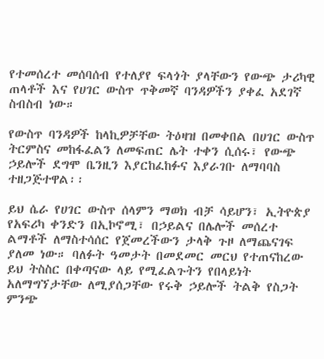የተመሰረተ መሰባሰብ የተለያየ ፍላጎት ያላቸውን የውጭ ታሪካዊ ጠላቶች እና የሀገር ውስጥ ጥቅመኛ ባንዳዎችን ያቀፈ አደገኛ ስብስብ ነው።

የውስጥ ባንዳዎች ከላኪዎቻቸው ትዕዛዝ በመቀበል በሀገር ውስጥ ትርምስና መከፋፈልን ለመፍጠር ሌት ተቀን ሲሰሩ፣ የውጭ ኃይሎች ደግሞ ቤንዚን እያርከፈከፉና እያራገቡ ለማባባስ ተዘጋጅተዋል፡፡

ይህ ሴራ የሀገር ውስጥ ሰላምን ማወክ ብቻ ሳይሆን፣ ኢትዮጵያ የአፍሪካ ቀንድን በኢኮኖሚ፣ በኃይልና በሌሎች መሰረተ ልማቶች ለማስተሳሰር የጀመረችውን ታላቅ ጉዞ ለማጨናገፍ ያለመ ነው። ባለፉት ዓመታት በመደመር መርህ የተጠናከረው ይህ ትስስር በቀጣናው ላይ የሚፈልጉትን የበላይነት አለማግኘታቸው ለሚያሰጋቸው የሩቅ ኃይሎች ትልቅ የስጋት ምንጭ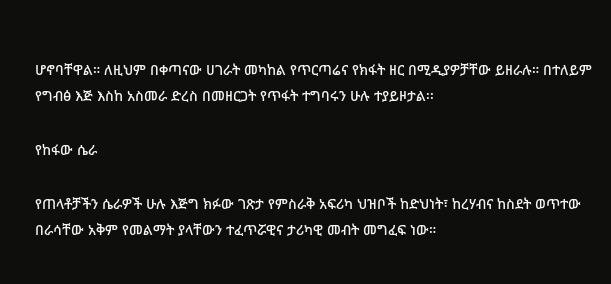ሆኖባቸዋል። ለዚህም በቀጣናው ሀገራት መካከል የጥርጣሬና የክፋት ዘር በሚዲያዎቻቸው ይዘራሉ። በተለይም የግብፅ እጅ እስከ አስመራ ድረስ በመዘርጋት የጥፋት ተግባሩን ሁሉ ተያይዞታል፡፡

የከፋው ሴራ

የጠላቶቻችን ሴራዎች ሁሉ እጅግ ክፉው ገጽታ የምስራቅ አፍሪካ ህዝቦች ከድህነት፣ ከረሃብና ከስደት ወጥተው በራሳቸው አቅም የመልማት ያላቸውን ተፈጥሯዊና ታሪካዊ መብት መግፈፍ ነው።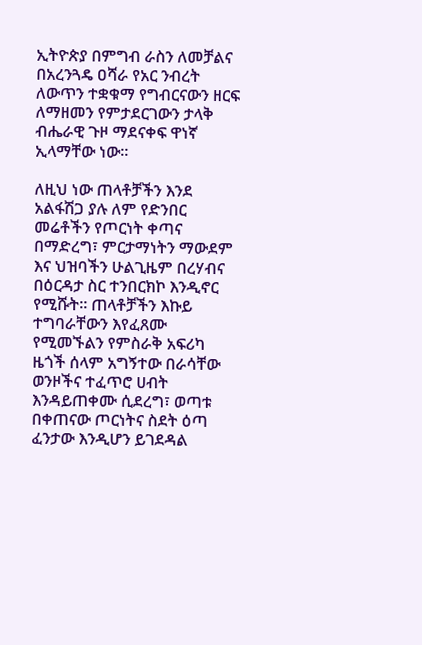ኢትዮጵያ በምግብ ራስን ለመቻልና በአረንጓዴ ዐሻራ የአር ንብረት ለውጥን ተቋቁማ የግብርናውን ዘርፍ ለማዘመን የምታደርገውን ታላቅ ብሔራዊ ጉዞ ማደናቀፍ ዋነኛ ኢላማቸው ነው።

ለዚህ ነው ጠላቶቻችን እንደ አልፋሽጋ ያሉ ለም የድንበር መሬቶችን የጦርነት ቀጣና በማድረግ፣ ምርታማነትን ማውደም እና ህዝባችን ሁልጊዜም በረሃብና በዕርዳታ ስር ተንበርክኮ እንዲኖር የሚሹት። ጠላቶቻችን እኩይ ተግባራቸውን እየፈጸሙ የሚመኙልን የምስራቅ አፍሪካ ዜጎች ሰላም አግኝተው በራሳቸው ወንዞችና ተፈጥሮ ሀብት እንዳይጠቀሙ ሲደረግ፣ ወጣቱ በቀጠናው ጦርነትና ስደት ዕጣ ፈንታው እንዲሆን ይገደዳል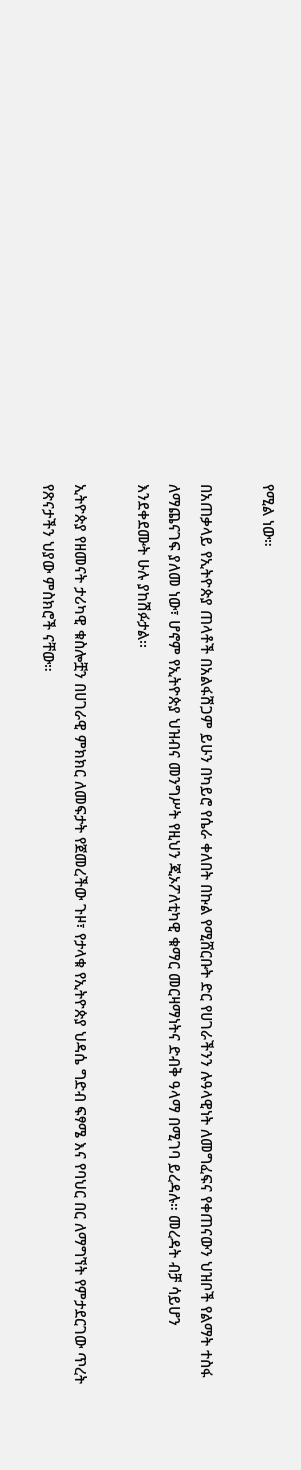የሚል ነው።

በአጠቃላይ የኢትዮጵያ ጠላቶች በአልፋሽጋም ይሁን በካይሮ የሴራ ቀለበት በኩል የሚሸርቡት ድር የሀገራችንን ሉዓላዊነት ለመግፈፍና የቀጠናውን ህዝቦች የልማት ተስፋ ለማጨናገፍ ያለመ ነው፣ ሆኖም የኢትዮጵያ ህዝብና መንግሥት የዚህን ጂኦፖለቲካዊ ቁማር መርዛማነትና ድብቅ ዓላማ በሚገባ ይረዳሉ። መረዳት ብቻ ሳይሆን እንደቀደሙት ሁሉ ያከሽፉታል፡፡

ኢትዮጵያ የዘመናት ታሪካዊ ቁስሎቿን በሀገራዊ ምክክር ለመፍታት የጀመረችው ጉዞ፣ የታላቁ የኢትዮጵያ ህዳሴ ግድብ ፍፃሜ እና የባህር በር ለማግኘት የምታደርገው ጥረት የጽናታችን ህያው ምስክሮች ናቸው።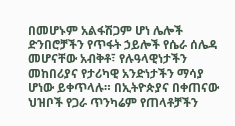በመሆኑም አልፋሽጋም ሆነ ሌሎች ድንበሮቻችን የጥፋት ኃይሎች የሴራ ሰሌዳ መሆናቸው አብቅቶ፣ የሉዓላዊነታችን መከበሪያና የታሪካዊ አንድነታችን ማሳያ ሆነው ይቀጥላሉ። በኢትዮጵያና በቀጠናው ህዝቦች የጋራ ጥንካሬም የጠላቶቻችን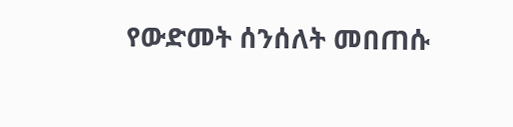የውድመት ሰንሰለት መበጠሱ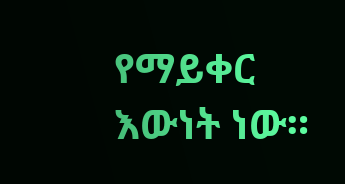የማይቀር እውነት ነው።